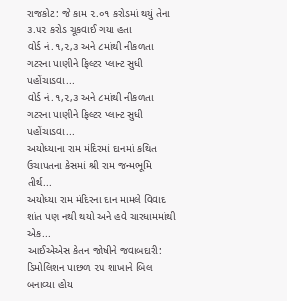રાજકોટ: જે કામ ૨.૦૧ કરોડમાં થયું તેના ૩.૫૨ કરોડ ચૂકવાઈ ગયા હતા
વોર્ડ નં.૧,૨,૩ અને ૮માંથી નીકળતા ગટરના પાણીને ફિલ્ટર પ્લાન્ટ સુધી પહોંચાડવા...
વોર્ડ નં.૧,૨,૩ અને ૮માંથી નીકળતા ગટરના પાણીને ફિલ્ટર પ્લાન્ટ સુધી પહોંચાડવા...
અયોધ્યાના રામ મંદિરમાં દાનમાં કથિત ઉચાપતના કેસમાં શ્રી રામ જન્મભૂમિ તીર્થ...
અયોધ્યા રામ મંદિરના દાન મામલે વિવાદ શાંત પણ નથી થયો અને હવે ચારધામમાંથી એક...
આઈએએસ કેતન જોષીને જવાબદારી: ડિમોલિશન પાછળ ૨૫ શાખાને બિલ બનાવ્યા હોય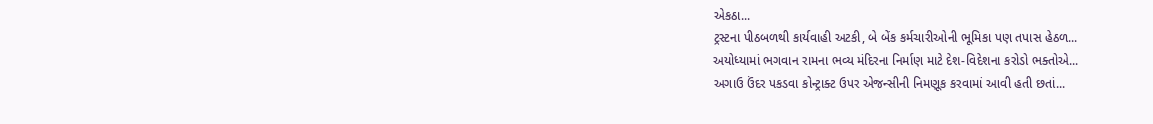એકઠા...
ટ્રસ્ટના પીઠબળથી કાર્યવાહી અટકી, બે બેંક કર્મચારીઓની ભૂમિકા પણ તપાસ હેઠળ...
અયોધ્યામાં ભગવાન રામના ભવ્ય મંદિરના નિર્માણ માટે દેશ-વિદેશના કરોડો ભક્તોએ...
અગાઉ ઉંદર પકડવા કોન્ટ્રાક્ટ ઉપર એજન્સીની નિમણૂક કરવામાં આવી હતી છતાં...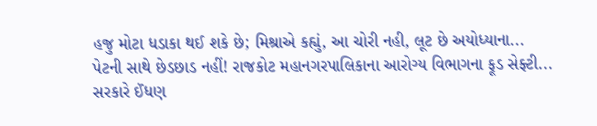હજુ મોટા ધડાકા થઈ શકે છે; મિશ્રાએ કહ્યું, આ ચોરી નહી, લૂટ છે અયોધ્યાના...
પેટની સાથે છેડછાડ નહીં! રાજકોટ મહાનગરપાલિકાના આરોગ્ય વિભાગના ફૂડ સેફ્ટી...
સરકારે ઈંધણ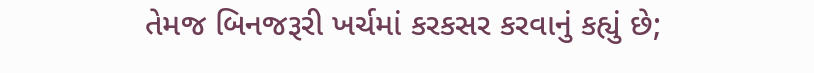તેમજ બિનજરૂરી ખર્ચમાં કરકસર કરવાનું કહ્યું છે;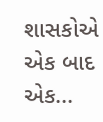શાસકોએ એક બાદ એક...